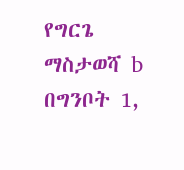የግርጌ ማስታወሻ b በግንቦት 1,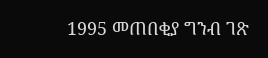1995 መጠበቂያ ግንብ ገጽ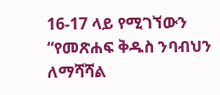16-17 ላይ የሚገኘውን “የመጽሐፍ ቅዱስ ንባብህን ለማሻሻል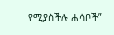የሚያስችሉ ሐሳቦች”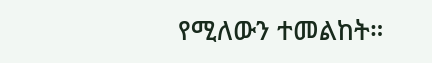የሚለውን ተመልከት።